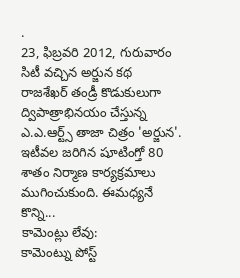.
23, ఫిబ్రవరి 2012, గురువారం
సిటీ వచ్చిన అర్జున కథ
రాజశేఖర్ తండ్రీ కొడుకులుగా ద్విపాత్రాభినయం చేస్తున్న ఎ.ఎ.ఆర్ట్స్ తాజా చిత్రం 'అర్జున'. ఇటీవల జరిగిన షూటింగ్తో 80 శాతం నిర్మాణ కార్యక్రమాలు ముగించుకుంది. ఈమధ్యనే కొన్ని...
కామెంట్లు లేవు:
కామెంట్ను పోస్ట్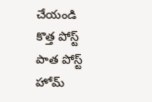చేయండి
కొత్త పోస్ట్
పాత పోస్ట్
హోమ్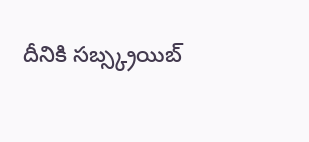దీనికి సబ్స్క్రయిబ్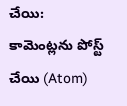చేయి:
కామెంట్లను పోస్ట్ చేయి (Atom)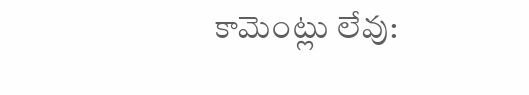కామెంట్లు లేవు: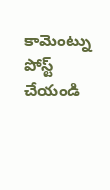కామెంట్ను పోస్ట్ చేయండి